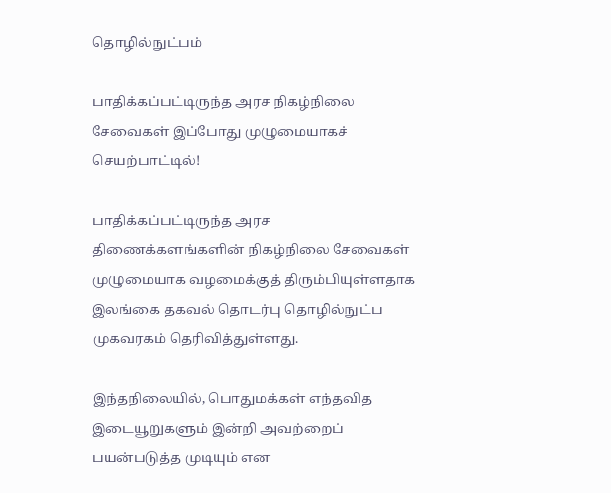தொழில்நுட்பம்

பாதிக்கப்பட்டிருந்த அரச நிகழ்நிலை சேவைகள் இப்போது முழுமையாகச் செயற்பாட்டில்!

பாதிக்கப்பட்டிருந்த அரச திணைக்களங்களின் நிகழ்நிலை சேவைகள் முழுமையாக வழமைக்குத் திரும்பியுள்ளதாக இலங்கை தகவல் தொடர்பு தொழில்நுட்ப முகவரகம் தெரிவித்துள்ளது.

இந்தநிலையில், பொதுமக்கள் எந்தவித இடையூறுகளும் இன்றி அவற்றைப் பயன்படுத்த முடியும் என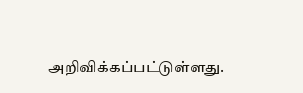அறிவிக்கப்பட்டுள்ளது.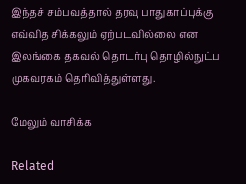இந்தச் சம்பவத்தால் தரவு பாதுகாப்புக்கு எவ்வித சிக்கலும் ஏற்படவில்லை என இலங்கை தகவல் தொடர்பு தொழில்நுட்ப முகவரகம் தெரிவித்துள்ளது.

மேலும் வாசிக்க

Related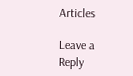Articles

Leave a Reply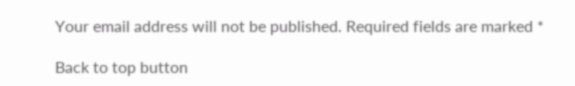Your email address will not be published. Required fields are marked *

Back to top button